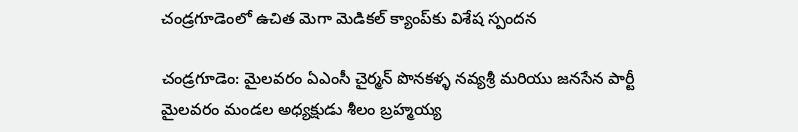చండ్రగూడెంలో ఉచిత మెగా మెడికల్ క్యాంప్‌కు విశేష స్పందన

చండ్రగూడెం: మైలవరం ఏఎంసీ చైర్మన్ పొనకళ్ళ నవ్యశ్రీ మరియు జనసేన పార్టీ మైలవరం మండల అధ్యక్షుడు శీలం బ్రహ్మయ్య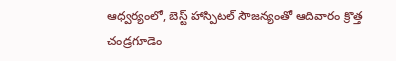ఆధ్వర్యంలో, బెస్ట్ హాస్పిటల్ సౌజన్యంతో ఆదివారం క్రొత్త చండ్రగూడెం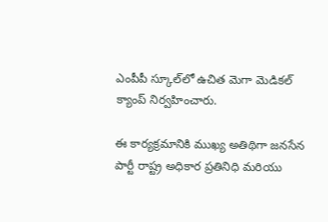ఎంపీపీ స్కూల్‌లో ఉచిత మెగా మెడికల్ క్యాంప్ నిర్వహించారు.

ఈ కార్యక్రమానికి ముఖ్య అతిథిగా జనసేన పార్టీ రాష్ట్ర అధికార ప్రతినిధి మరియు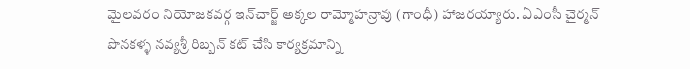మైలవరం నియోజకవర్గ ఇన్‌చార్జ్ అక్కల రామ్మోహన్రావు (గాంధీ) హాజరయ్యారు. ఏఎంసీ చైర్మన్ పొనకళ్ళ నవ్యశ్రీ రిబ్బన్ కట్ చేసి కార్యక్రమాన్ని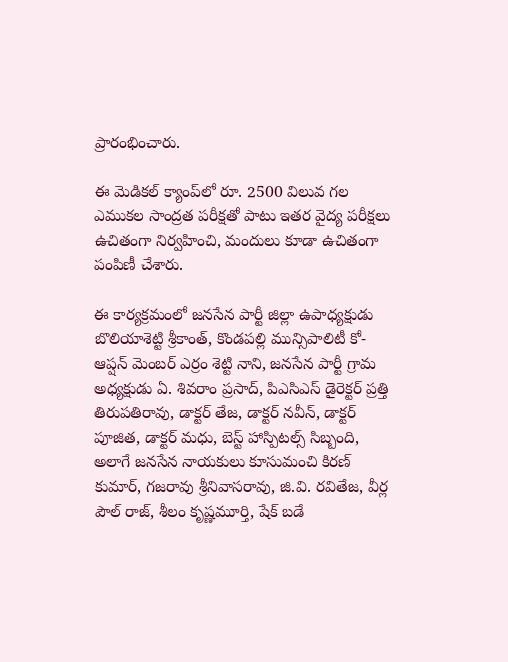ప్రారంభించారు.

ఈ మెడికల్ క్యాంప్‌లో రూ. 2500 విలువ గల ఎముకల సాంద్రత పరీక్షతో పాటు ఇతర వైద్య పరీక్షలు ఉచితంగా నిర్వహించి, మందులు కూడా ఉచితంగా పంపిణీ చేశారు.

ఈ కార్యక్రమంలో జనసేన పార్టీ జిల్లా ఉపాధ్యక్షుడు బొలియాశెట్టి శ్రీకాంత్, కొండపల్లి మున్సిపాలిటీ కో-ఆప్షన్ మెంబర్ ఎర్రం శెట్టి నాని, జనసేన పార్టీ గ్రామ అధ్యక్షుడు ఏ. శివరాం ప్రసాద్, పిఎసిఎస్ డైరెక్టర్ ప్రత్తి తిరుపతిరావు, డాక్టర్ తేజ, డాక్టర్ నవీన్, డాక్టర్ పూజిత, డాక్టర్ మధు, బెస్ట్ హాస్పిటల్స్ సిబ్బంది, అలాగే జనసేన నాయకులు కూసుమంచి కిరణ్ కుమార్, గజరావు శ్రీనివాసరావు, జి.వి. రవితేజ, వీర్ల పౌల్ రాజ్, శీలం కృష్ణమూర్తి, షేక్ బడే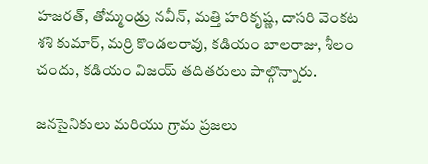హజరత్, తోమ్మండ్రు నవీన్, మత్తి హరికృష్ణ, దాసరి వెంకట శశి కుమార్, మర్రి కొండలరావు, కడియం బాలరాజు, శీలం చందు, కడియం విజయ్ తదితరులు పాల్గొన్నారు.

జనసైనికులు మరియు గ్రామ ప్రజలు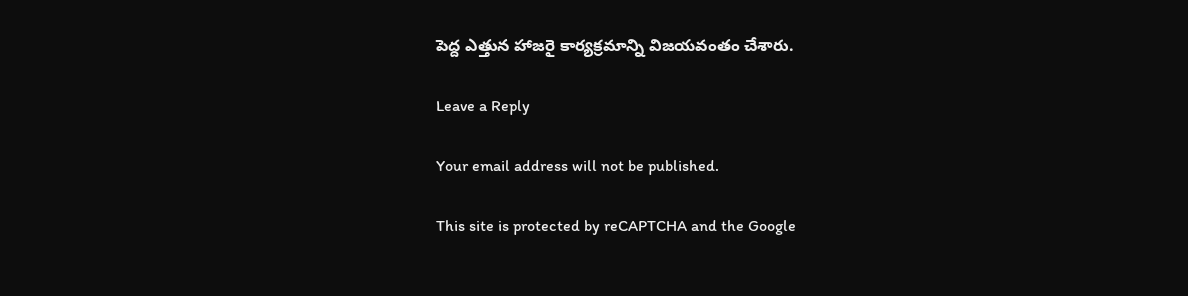పెద్ద ఎత్తున హాజరై కార్యక్రమాన్ని విజయవంతం చేశారు.

Leave a Reply

Your email address will not be published.

This site is protected by reCAPTCHA and the Google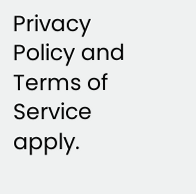Privacy Policy and Terms of Service apply.